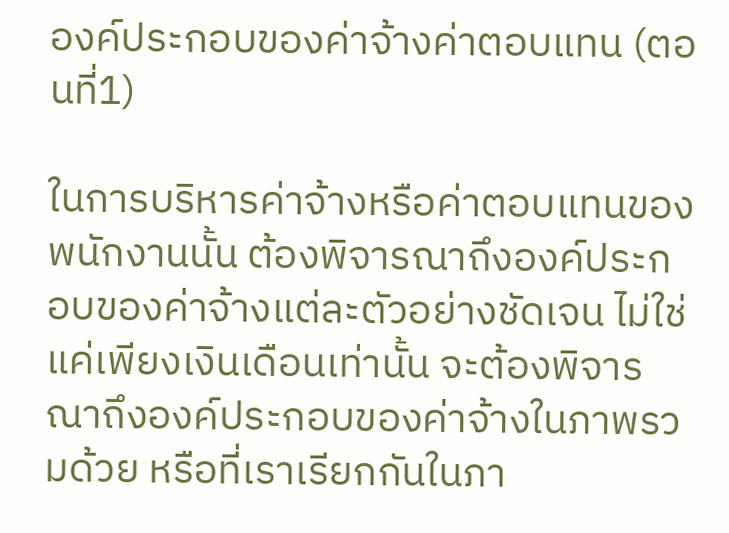องค์ประกอบของค่าจ้างค่าตอบแทน (ตอนที่1)

ในการบริหารค่าจ้างหรือค่าตอบแทนของพนักงานนั้น ต้องพิจารณาถึงองค์ประกอบของค่าจ้างแต่ละตัวอย่างชัดเจน ไม่ใช่แค่เพียงเงินเดือนเท่านั้น จะต้องพิจารณาถึงองค์ประกอบของค่าจ้างในภาพรวมด้วย หรือที่เราเรียกกันในภา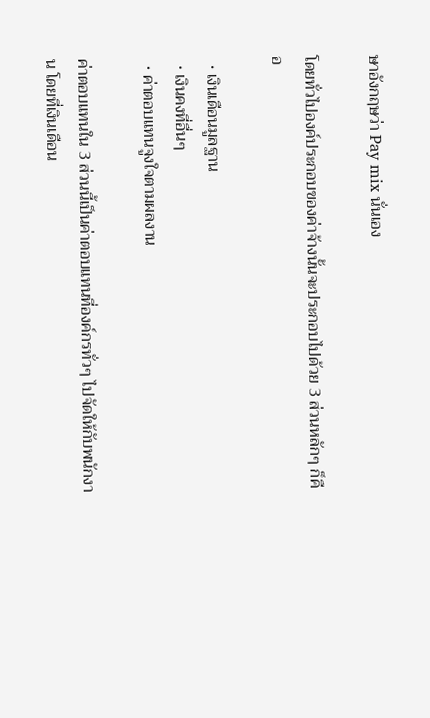ษาอังกฤษว่า Pay mix นั่นเอง

โดยทั่วไปองค์ประกอบของค่าจ้างนั้นจะประกอบไปด้วย 3 ส่วนหลักๆ ก็คือ

  • เงินเดือนมูลฐาน
  • เงินคงที่อื่นๆ
  • ค่าตอบแทนจูงใจตามผลงาน

ค่าตอบแทนใน 3 ส่วนนี้เป็นค่าตอบแทนที่องค์กรทั่วๆ ไปจัดให้กับพนักงาน โดยที่เงินเดือน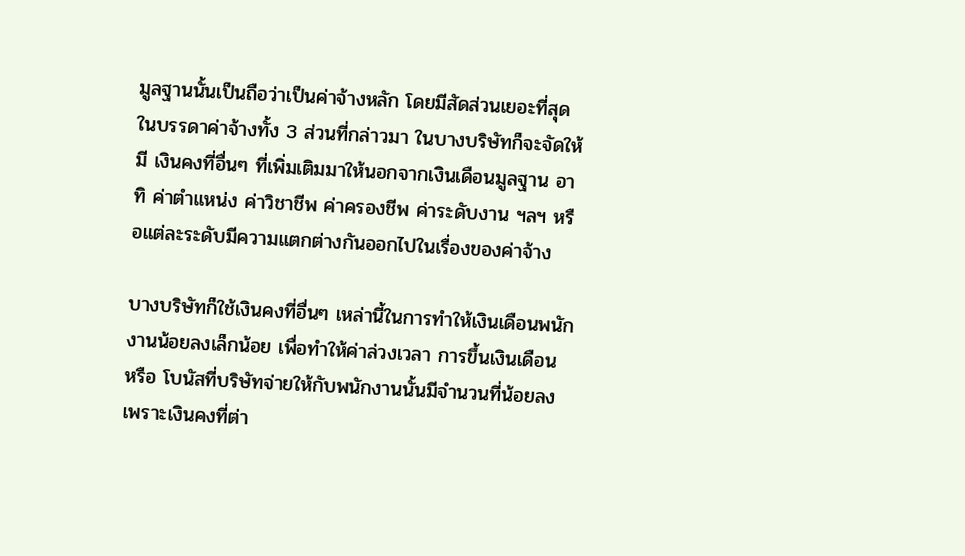มูลฐานนั้นเป็นถือว่าเป็นค่าจ้างหลัก โดยมีสัดส่วนเยอะที่สุดในบรรดาค่าจ้างทั้ง 3 ส่วนที่กล่าวมา ในบางบริษัทก็จะจัดให้มี เงินคงที่อื่นๆ ที่เพิ่มเติมมาให้นอกจากเงินเดือนมูลฐาน อาทิ ค่าตำแหน่ง ค่าวิชาชีพ ค่าครองชีพ ค่าระดับงาน ฯลฯ หรือแต่ละระดับมีความแตกต่างกันออกไปในเรื่องของค่าจ้าง

บางบริษัทก็ใช้เงินคงที่อื่นๆ เหล่านี้ในการทำให้เงินเดือนพนักงานน้อยลงเล็กน้อย เพื่อทำให้ค่าล่วงเวลา การขึ้นเงินเดือน หรือ โบนัสที่บริษัทจ่ายให้กับพนักงานนั้นมีจำนวนที่น้อยลง เพราะเงินคงที่ต่า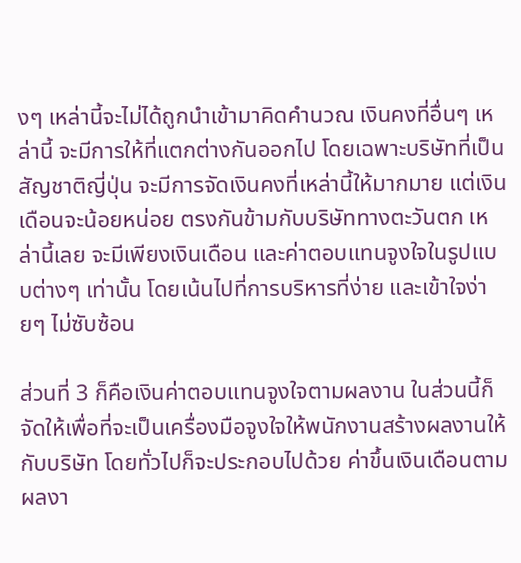งๆ เหล่านี้จะไม่ได้ถูกนำเข้ามาคิดคำนวณ เงินคงที่อื่นๆ เหล่านี้ จะมีการให้ที่แตกต่างกันออกไป โดยเฉพาะบริษัทที่เป็นสัญชาติญี่ปุ่น จะมีการจัดเงินคงที่เหล่านี้ให้มากมาย แต่เงินเดือนจะน้อยหน่อย ตรงกันข้ามกับบริษัททางตะวันตก เหล่านี้เลย จะมีเพียงเงินเดือน และค่าตอบแทนจูงใจในรูปแบบต่างๆ เท่านั้น โดยเน้นไปที่การบริหารที่ง่าย และเข้าใจง่ายๆ ไม่ซับซ้อน

ส่วนที่ 3 ก็คือเงินค่าตอบแทนจูงใจตามผลงาน ในส่วนนี้ก็จัดให้เพื่อที่จะเป็นเครื่องมือจูงใจให้พนักงานสร้างผลงานให้กับบริษัท โดยทั่วไปก็จะประกอบไปด้วย ค่าขึ้นเงินเดือนตามผลงา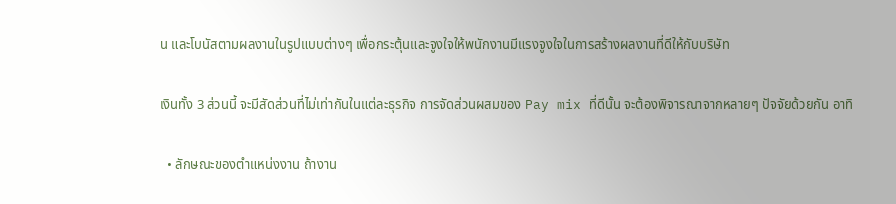น และโบนัสตามผลงานในรูปแบบต่างๆ เพื่อกระตุ้นและจูงใจให้พนักงานมีแรงจูงใจในการสร้างผลงานที่ดีให้กับบริษัท

เงินทั้ง 3 ส่วนนี้ จะมีสัดส่วนที่ไม่เท่ากันในแต่ละธุรกิจ การจัดส่วนผสมของ Pay mix ที่ดีนั้น จะต้องพิจารณาจากหลายๆ ปัจจัยด้วยกัน อาทิ

  • ลักษณะของตำแหน่งงาน ถ้างาน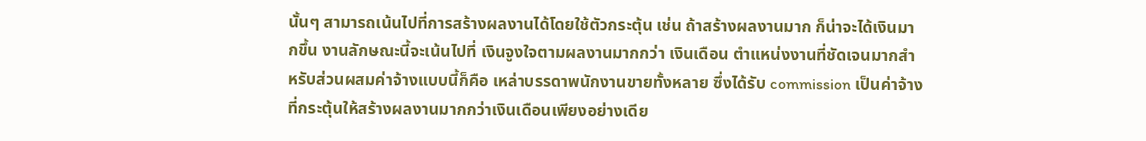นั้นๆ สามารถเน้นไปที่การสร้างผลงานได้โดยใช้ตัวกระตุ้น เช่น ถ้าสร้างผลงานมาก ก็น่าจะได้เงินมากขึ้น งานลักษณะนี้จะเน้นไปที่ เงินจูงใจตามผลงานมากกว่า เงินเดือน ตำแหน่งงานที่ชัดเจนมากสำหรับส่วนผสมค่าจ้างแบบนี้ก็คือ เหล่าบรรดาพนักงานขายทั้งหลาย ซึ่งได้รับ commission เป็นค่าจ้างที่กระตุ้นให้สร้างผลงานมากกว่าเงินเดือนเพียงอย่างเดีย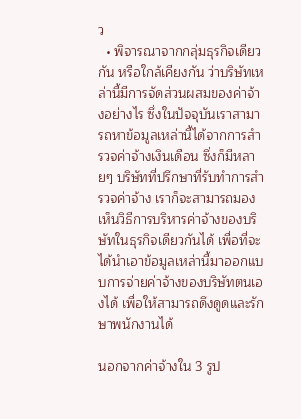ว
  • พิจารณาจากกลุ่มธุรกิจเดียวกัน หรือใกล้เคียงกัน ว่าบริษัทเหล่านี้มีการจัดส่วนผสมของค่าจ้างอย่างไร ซึ่งในปัจจุบันเราสามารถหาข้อมูลเหล่านี้ได้จากการสำรวจค่าจ้างเงินเดือน ซึ่งก็มีหลายๆ บริษัทที่ปรึกษาที่รับทำการสำรวจค่าจ้าง เราก็จะสามารถมองเห็นวิธีการบริหารค่าจ้างของบริษัทในธุรกิจเดียวกันได้ เพื่อที่จะได้นำเอาข้อมูลเหล่านี้มาออกแบบการจ่ายค่าจ้างของบริษัทตนเองได้ เพื่อให้สามารถดึงดูดและรักษาพนักงานได้

นอกจากค่าจ้างใน 3 รูป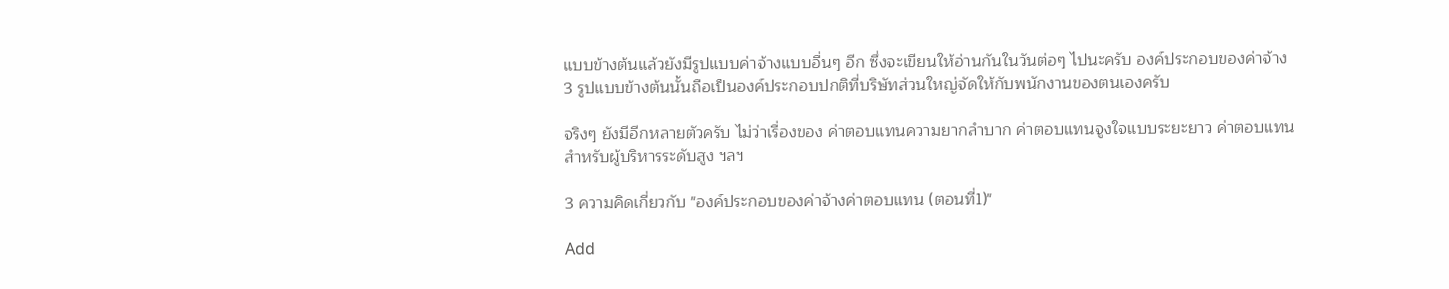แบบข้างต้นแล้วยังมีรูปแบบค่าจ้างแบบอื่นๆ อีก ซึ่งจะเขียนให้อ่านกันในวันต่อๆ ไปนะครับ องค์ประกอบของค่าจ้าง 3 รูปแบบข้างต้นนั้นถือเป็นองค์ประกอบปกติที่บริษัทส่วนใหญ่จัดให้กับพนักงานของตนเองครับ

จริงๆ ยังมีอีกหลายตัวครับ ไม่ว่าเรื่องของ ค่าตอบแทนความยากลำบาก ค่าตอบแทนจูงใจแบบระยะยาว ค่าตอบแทนสำหรับผู้บริหารระดับสูง ฯลฯ

3 ความคิดเกี่ยวกับ "องค์ประกอบของค่าจ้างค่าตอบแทน (ตอนที่1)"

Add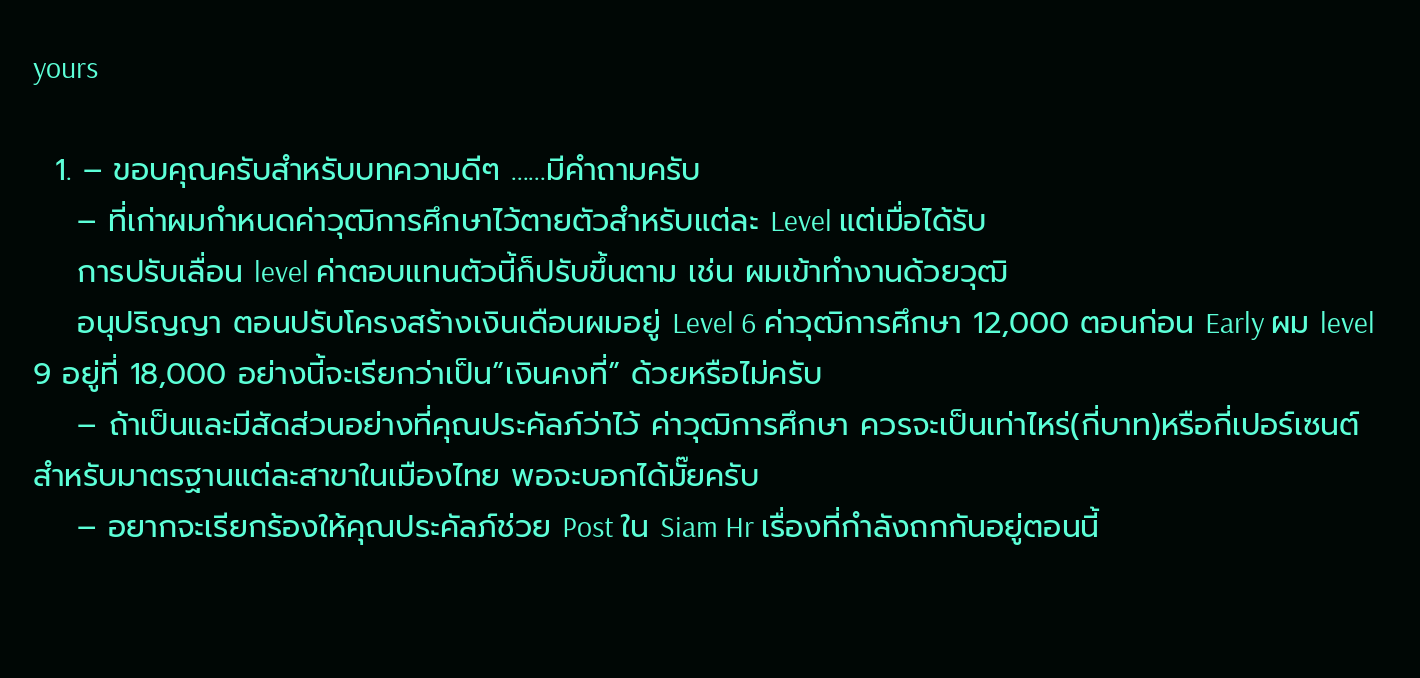yours

  1. – ขอบคุณครับสำหรับบทความดีๆ ……มีคำถามครับ
    – ที่เก่าผมกำหนดค่าวุฒิการศึกษาไว้ตายตัวสำหรับแต่ละ Level แต่เมื่อได้รับ
    การปรับเลื่อน level ค่าตอบแทนตัวนี้ก็ปรับขึ้นตาม เช่น ผมเข้าทำงานด้วยวุฒิ
    อนุปริญญา ตอนปรับโครงสร้างเงินเดือนผมอยู่ Level 6 ค่าวุฒิการศึกษา 12,000 ตอนก่อน Early ผม level 9 อยู่ที่ 18,000 อย่างนี้จะเรียกว่าเป็น”เงินคงที่” ด้วยหรือไม่ครับ
    – ถ้าเป็นและมีสัดส่วนอย่างที่คุณประคัลภ์ว่าไว้ ค่าวุฒิการศึกษา ควรจะเป็นเท่าไหร่(กี่บาท)หรือกี่เปอร์เซนต์ สำหรับมาตรฐานแต่ละสาขาในเมืองไทย พอจะบอกได้มั๊ยครับ
    – อยากจะเรียกร้องให้คุณประคัลภ์ช่วย Post ใน Siam Hr เรื่องที่กำลังถกกันอยู่ตอนนี้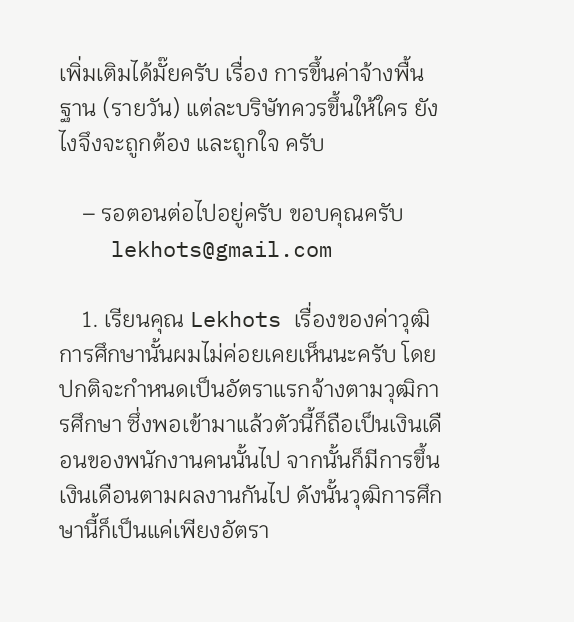เพิ่มเติมได้มั๊ยครับ เรื่อง การขึ้นค่าจ้างพื้นฐาน (รายวัน) แต่ละบริษัทควรขึ้นให้ใคร ยังไงจึงจะถูกต้อง และถูกใจ ครับ

    – รอตอนต่อไปอยู่ครับ ขอบคุณครับ
    lekhots@gmail.com

    1. เรียนคุณ Lekhots เรื่องของค่าวุฒิการศึกษานั้นผมไม่ค่อยเคยเห็นนะครับ โดยปกติจะกำหนดเป็นอัตราแรกจ้างตามวุฒิการศึกษา ซึ่งพอเข้ามาแล้วตัวนี้ก็ถือเป็นเงินเดือนของพนักงานคนนั้นไป จากนั้นก็มีการขึ้นเงินเดือนตามผลงานกันไป ดังนั้นวุฒิการศึกษานี้ก็เป็นแค่เพียงอัตรา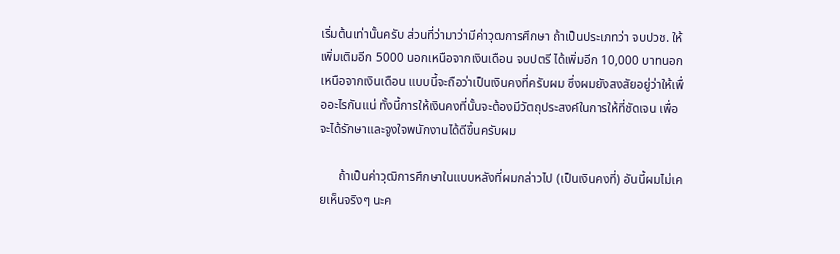เริ่มต้นเท่านั้นครับ ส่วนที่ว่ามาว่ามีค่าวุฒการศึกษา ถ้าเป็นประเภทว่า จบปวช. ให้เพิ่มเติมอีก 5000 นอกเหนือจากเงินเดือน จบปตรี ได้เพิ่มอีก 10,000 บาทนอกเหนือจากเงินเดือน แบบนี้จะถือว่าเป็นเงินคงที่ครับผม ซึ่งผมยังสงสัยอยู่ว่าให้เพื่ออะไรกันแน่ ทั้งนี้การให้เงินคงที่นั้นจะต้องมีวัตถุประสงค์ในการให้ที่ชัดเจน เพื่อจะได้รักษาและจูงใจพนักงานได้ดีขึ้นครับผม

      ถ้าเป็นค่าวุฒิการศึกษาในแบบหลังที่ผมกล่าวไป (เป็นเงินคงที่) อันนี้ผมไม่เคยเห็นจริงๆ นะค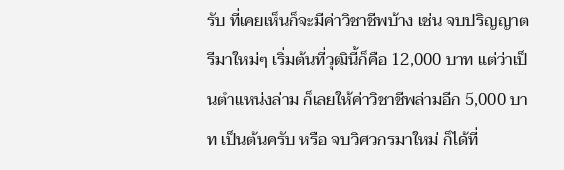รับ ที่เคยเห็นก็จะมีค่าวิชาชีพบ้าง เช่น จบปริญญาตรีมาใหม่ๆ เริ่มต้นที่วุฒินี้ก็คือ 12,000 บาท แต่ว่าเป็นตำแหน่งล่าม ก็เลยให้ค่าวิชาชีพล่ามอีก 5,000 บาท เป็นต้นครับ หรือ จบวิศวกรมาใหม่ ก็ได้ที่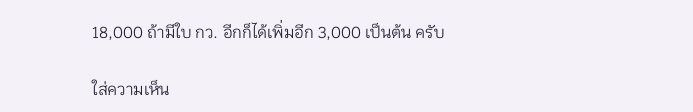18,000 ถ้ามีใบ กว. อีกก็ได้เพิ่มอีก 3,000 เป็นต้น ครับ

ใส่ความเห็น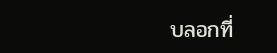บลอกที่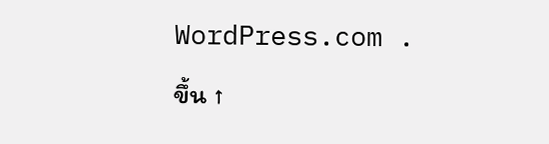WordPress.com .

ขึ้น ↑